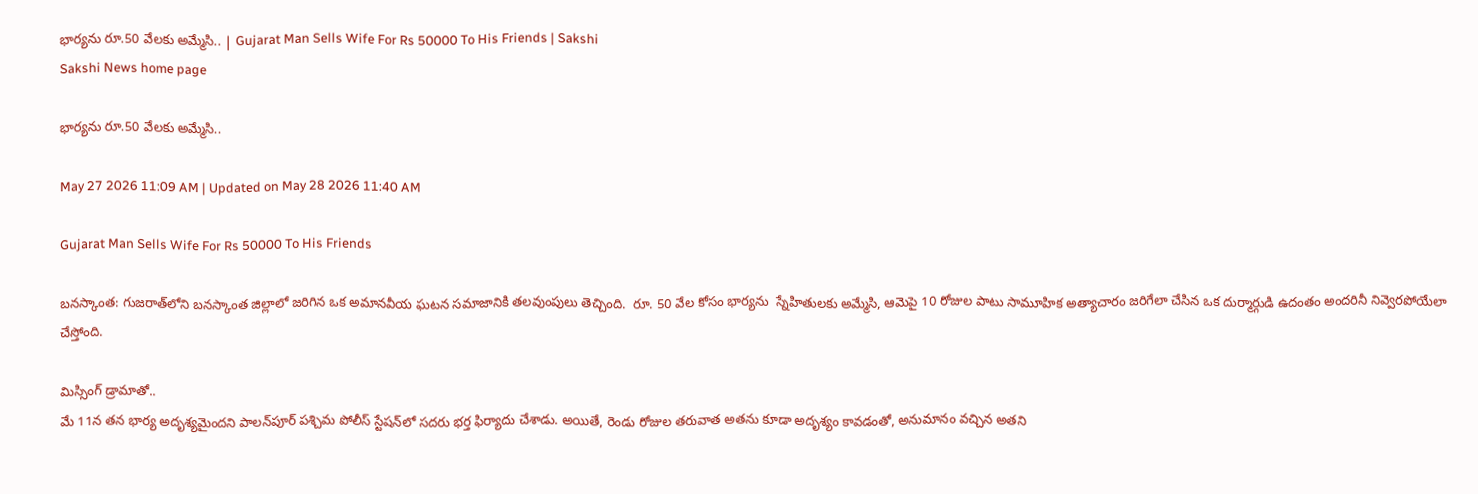భార్యను రూ.50 వేలకు అమ్మేసి.. | Gujarat Man Sells Wife For Rs 50000 To His Friends | Sakshi
Sakshi News home page

భార్యను రూ.50 వేలకు అమ్మేసి..

May 27 2026 11:09 AM | Updated on May 28 2026 11:40 AM

Gujarat Man Sells Wife For Rs 50000 To His Friends

బనస్కాంత: గుజరాత్‌లోని బనస్కాంత జిల్లాలో జరిగిన ఒక అమానవీయ ఘటన సమాజానికి తలవుంపులు తెచ్చింది.  రూ. 50 వేల కోసం భార్యను  స్నేహితులకు అమ్మేసి, ఆమెపై 10 రోజుల పాటు సామూహిక అత్యాచారం జరిగేలా చేసిన ఒక దుర్మార్గుడి ఉదంతం అందరినీ నివ్వెరపోయేలా చేస్తోంది.

మిస్సింగ్ డ్రామాతో..
మే 11న తన భార్య అదృశ్యమైందని పాలన్‌పూర్ పశ్చిమ పోలీస్ స్టేషన్‌లో సదరు భర్త ఫిర్యాదు చేశాడు. అయితే, రెండు రోజుల తరువాత అతను కూడా అదృశ్యం కావడంతో, అనుమానం వచ్చిన అతని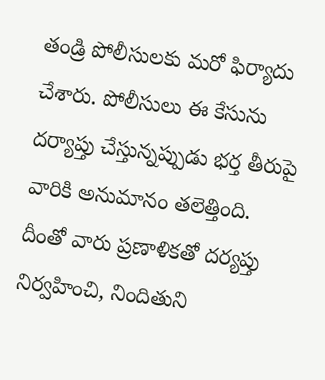తండ్రి పోలీసులకు మరో ఫిర్యాదు చేశారు. పోలీసులు ఈ కేసును  దర్యాప్తు చేస్తున్నప్పుడు భర్త తీరుపై వారికి అనుమానం తలెత్తింది. దీంతో వారు ప్రణాళికతో దర్యప్తు నిర్వహించి, నిందితుని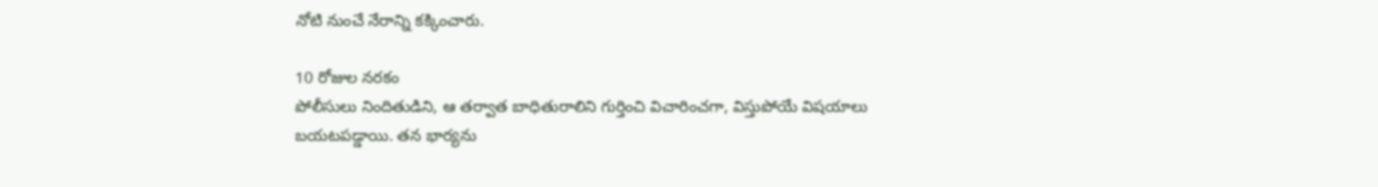నోటి నుంచే నేరాన్ని కక్కించారు.

10 రోజుల నరకం
పోలీసులు నిందితుడిని, ఆ తర్వాత బాధితురాలిని గుర్తించి విచారించగా, విస్తుపోయే విషయాలు బయటపడ్డాయి. తన భార్యను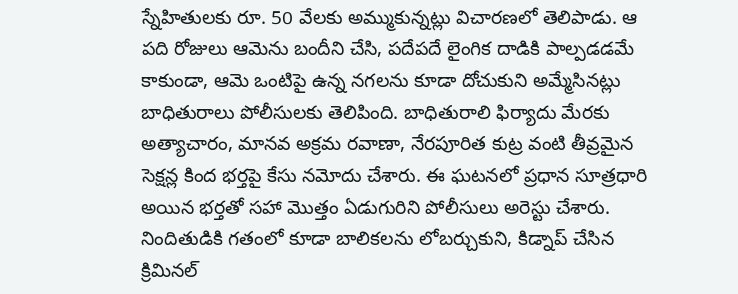స్నేహితులకు రూ. 50 వేలకు అమ్ముకున్నట్లు విచారణలో తెలిపాడు. ఆ పది రోజులు ఆమెను బందీని చేసి, పదేపదే లైంగిక దాడికి పాల్పడడమే కాకుండా, ఆమె ఒంటిపై ఉన్న నగలను కూడా దోచుకుని అమ్మేసినట్లు బాధితురాలు పోలీసులకు తెలిపింది. బాధితురాలి ఫిర్యాదు మేరకు అత్యాచారం, మానవ అక్రమ రవాణా, నేరపూరిత కుట్ర వంటి తీవ్రమైన సెక్షన్ల కింద భర్తపై కేసు నమోదు చేశారు. ఈ ఘటనలో ప్రధాన సూత్రధారి అయిన భర్తతో సహా మొత్తం ఏడుగురిని పోలీసులు అరెస్టు చేశారు. నిందితుడికి గతంలో కూడా బాలికలను లోబర్చుకుని, కిడ్నాప్ చేసిన క్రిమినల్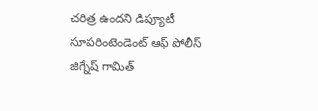చరిత్ర ఉందని డిప్యూటీ సూపరింటెండెంట్ ఆఫ్ పోలీస్ జిగ్నేష్ గామిత్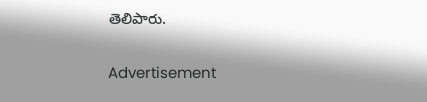తెలిపారు.

Advertisement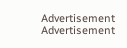Advertisement
Advertisement